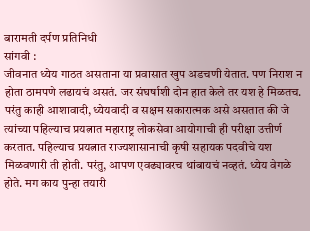बारामती दर्पण प्रतिनिधी
सांगवी :
जीवनात ध्येय गाठत असताना या प्रवासात खुप अडचणी येतात. पण निराश न होता ठामपणे लढायचं असतं. जर संघर्षाशी दोन हात केले तर यश हे मिळतच. परंतु काही आशावादी, ध्येयवादी व सक्षम सकारात्मक असे असतात की जे त्यांच्या पहिल्याच प्रयत्नात महाराष्ट्र लोकसेवा आयोगाची ही परीक्षा उत्तीर्ण करतात. पहिल्याच प्रयत्नात राज्यशासानाची कृषी सहायक पदवीचे यश मिळवणारी ती होती. परंतु, आपण एवढ्यावरच थांबायचं नव्हतं. ध्येय वेगळे होते. मग काय पुन्हा तयारी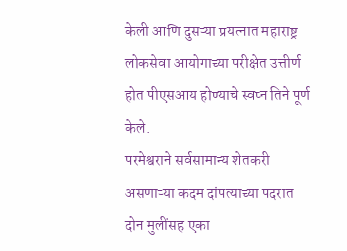केली आणि दुसऱ्या प्रयत्नात महाराष्ट्र लोकसेवा आयोगाच्या परीक्षेत उत्तीर्ण होत पीएसआय होण्याचे स्वप्न तिने पूर्ण केले.
परमेश्वराने सर्वसामान्य शेतकरी असणाऱ्या कदम दांपत्याच्या पदरात दोन मुलींसह एका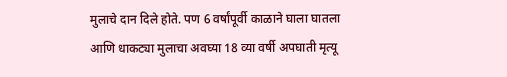मुलाचे दान दिले होते. पण 6 वर्षांपूर्वी काळाने घाला घातला आणि धाकट्या मुलाचा अवघ्या 18 व्या वर्षी अपघाती मृत्यू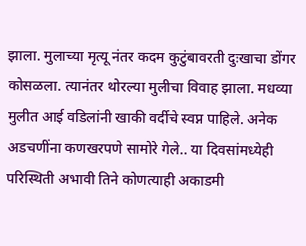झाला. मुलाच्या मृत्यू नंतर कदम कुटुंबावरती दुःखाचा डोंगर कोसळला. त्यानंतर थोरल्या मुलीचा विवाह झाला. मधव्या मुलीत आई वडिलांनी खाकी वर्दीचे स्वप्न पाहिले. अनेक अडचणींना कणखरपणे सामोरे गेले.. या दिवसांमध्येही परिस्थिती अभावी तिने कोणत्याही अकाडमी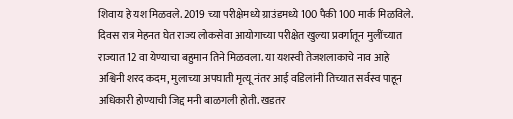शिवाय हे यश मिळवले. 2019 च्या परीक्षेमध्ये ग्राउंडमध्ये 100 पैकी 100 मार्क मिळविले. दिवस रात्र मेहनत घेत राज्य लोकसेवा आयोगाच्या परीक्षेत खुल्या प्रवर्गातून मुलींच्यात राज्यात 12 वा येण्याचा बहुमान तिने मिळवला. या यशस्वी तेजशलाकाचे नाव आहे अश्विनी शरद कदम, मुलाच्या अपघाती मृत्यू नंतर आई वडिलांनी तिच्यात सर्वस्व पाहून अधिकारी होण्याची जिद्द मनी बाळगली होती. खडतर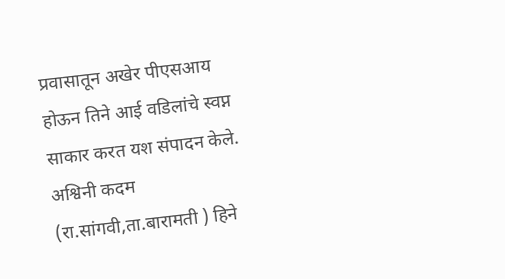प्रवासातून अखेर पीएसआय होऊन तिने आई वडिलांचे स्वप्न साकार करत यश संपादन केले.
अश्विनी कदम (रा.सांगवी,ता.बारामती ) हिने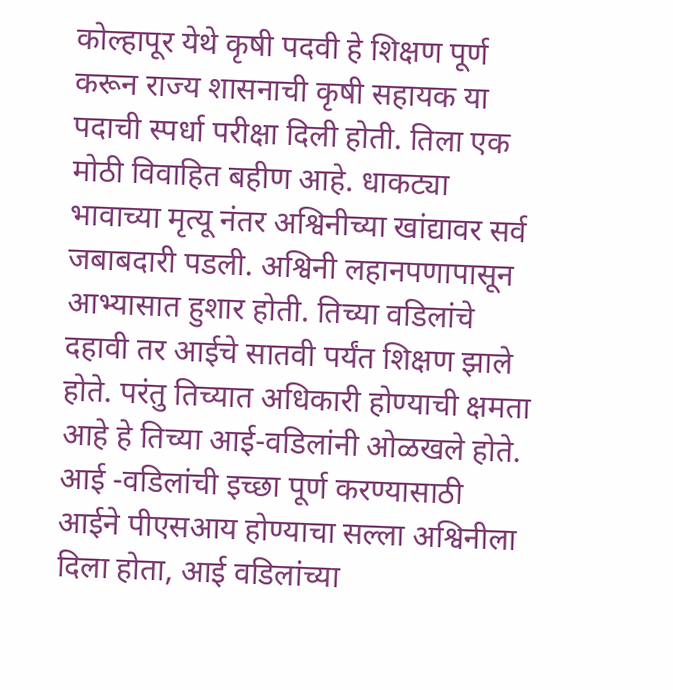कोल्हापूर येथे कृषी पदवी हे शिक्षण पूर्ण करून राज्य शासनाची कृषी सहायक या पदाची स्पर्धा परीक्षा दिली होती. तिला एक मोठी विवाहित बहीण आहे. धाकट्या भावाच्या मृत्यू नंतर अश्विनीच्या खांद्यावर सर्व जबाबदारी पडली. अश्विनी लहानपणापासून आभ्यासात हुशार होती. तिच्या वडिलांचे दहावी तर आईचे सातवी पर्यंत शिक्षण झाले होते. परंतु तिच्यात अधिकारी होण्याची क्षमता आहे हे तिच्या आई-वडिलांनी ओळखले होते. आई -वडिलांची इच्छा पूर्ण करण्यासाठी आईने पीएसआय होण्याचा सल्ला अश्विनीला दिला होता, आई वडिलांच्या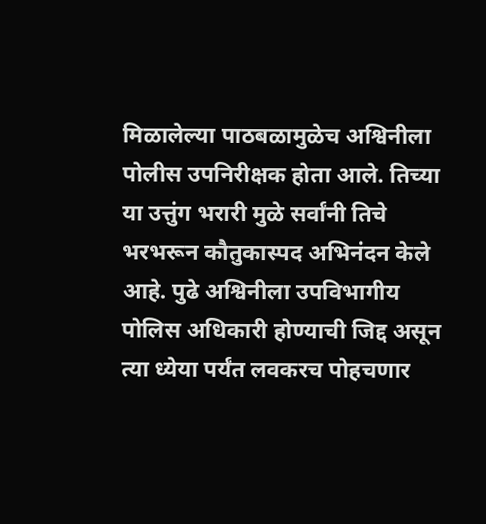मिळालेल्या पाठबळामुळेच अश्विनीला पोलीस उपनिरीक्षक होता आले. तिच्या या उत्तुंग भरारी मुळे सर्वांनी तिचे भरभरून कौतुकास्पद अभिनंदन केले आहे. पुढे अश्विनीला उपविभागीय पोलिस अधिकारी होण्याची जिद्द असून त्या ध्येया पर्यंत लवकरच पोहचणार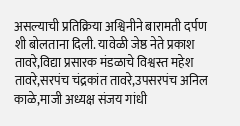असल्याची प्रतिक्रिया अश्विनीने बारामती दर्पण शी बोलताना दिली. यावेळी जेष्ठ नेते प्रकाश तावरे,विद्या प्रसारक मंडळाचे विश्वस्त महेश तावरे,सरपंच चंद्रकांत तावरे,उपसरपंच अनिल काळे,माजी अध्यक्ष संजय गांधी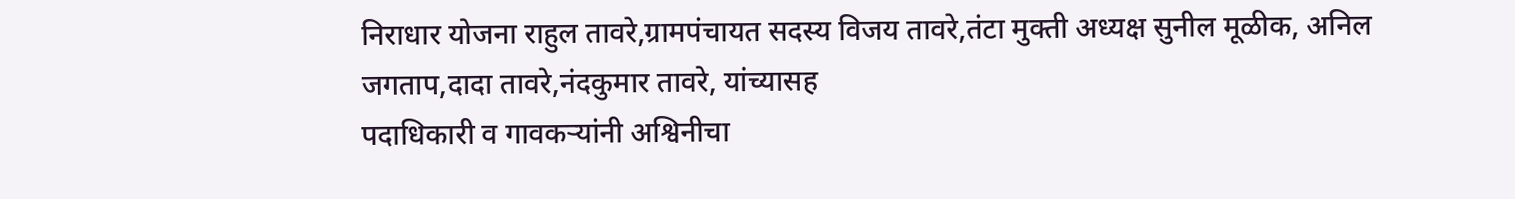निराधार योजना राहुल तावरे,ग्रामपंचायत सदस्य विजय तावरे,तंटा मुक्ती अध्यक्ष सुनील मूळीक, अनिल जगताप,दादा तावरे,नंदकुमार तावरे, यांच्यासह
पदाधिकारी व गावकऱ्यांनी अश्विनीचा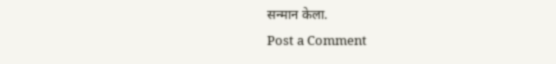सन्मान केला.
Post a Comment